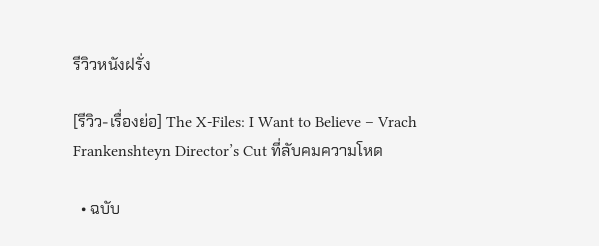รีวิวหนังฝรั่ง

[รีวิว-เรื่องย่อ] The X-Files: I Want to Believe – Vrach Frankenshteyn Director’s Cut ที่ลับคมความโหด

  • ฉบับ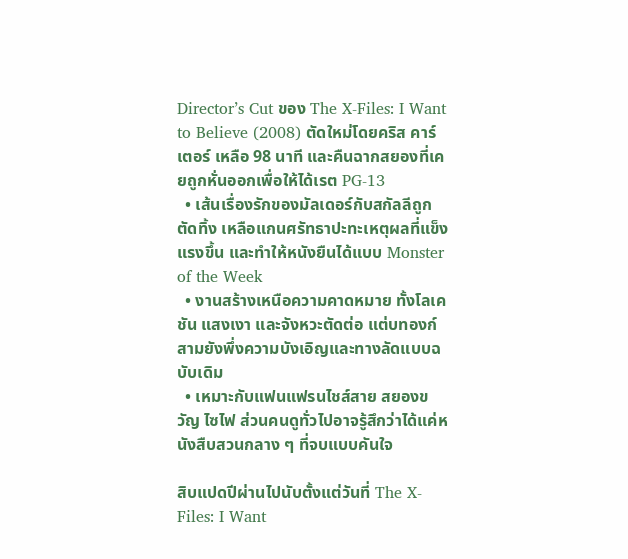Director’s Cut ของ The X-Files: I Want to Believe (2008) ตัดใหม่โดยคริส คาร์เตอร์ เหลือ 98 นาที และคืนฉากสยองที่เคยถูกหั่นออกเพื่อให้ได้เรต PG-13
  • เส้นเรื่องรักของมัลเดอร์กับสกัลลีถูกตัดทิ้ง เหลือแกนศรัทธาปะทะเหตุผลที่แข็งแรงขึ้น และทำให้หนังยืนได้แบบ Monster of the Week
  • งานสร้างเหนือความคาดหมาย ทั้งโลเคชัน แสงเงา และจังหวะตัดต่อ แต่บทองก์สามยังพึ่งความบังเอิญและทางลัดแบบฉบับเดิม
  • เหมาะกับแฟนแฟรนไชส์สาย สยองขวัญ ไซไฟ ส่วนคนดูทั่วไปอาจรู้สึกว่าได้แค่หนังสืบสวนกลาง ๆ ที่จบแบบคันใจ

สิบแปดปีผ่านไปนับตั้งแต่วันที่ The X-Files: I Want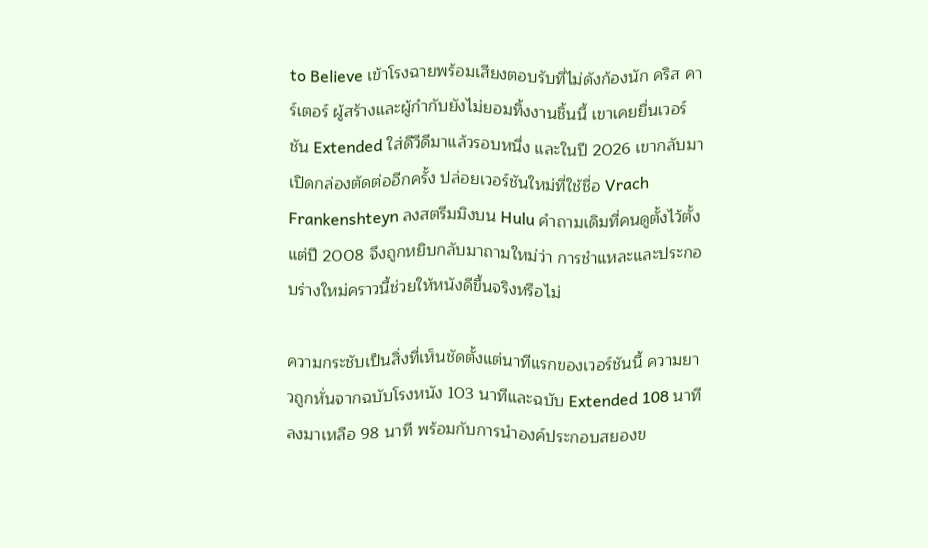to Believe เข้าโรงฉายพร้อมเสียงตอบรับที่ไม่ดังก้องนัก คริส คาร์เตอร์ ผู้สร้างและผู้กำกับยังไม่ยอมทิ้งงานชิ้นนี้ เขาเคยยื่นเวอร์ชัน Extended ใส่ดีวีดีมาแล้วรอบหนึ่ง และในปี 2026 เขากลับมาเปิดกล่องตัดต่ออีกครั้ง ปล่อยเวอร์ชันใหม่ที่ใช้ชื่อ Vrach Frankenshteyn ลงสตรีมมิงบน Hulu คำถามเดิมที่คนดูตั้งไว้ตั้งแต่ปี 2008 จึงถูกหยิบกลับมาถามใหม่ว่า การชำแหละและประกอบร่างใหม่คราวนี้ช่วยให้หนังดีขึ้นจริงหรือไม่

ความกระชับเป็นสิ่งที่เห็นชัดตั้งแต่นาทีแรกของเวอร์ชันนี้ ความยาวถูกหั่นจากฉบับโรงหนัง 103 นาทีและฉบับ Extended 108 นาที ลงมาเหลือ 98 นาที พร้อมกับการนำองค์ประกอบสยองข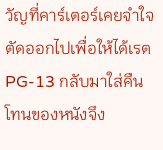วัญที่คาร์เตอร์เคยจำใจตัดออกไปเพื่อให้ได้เรต PG-13 กลับมาใส่คืน โทนของหนังจึง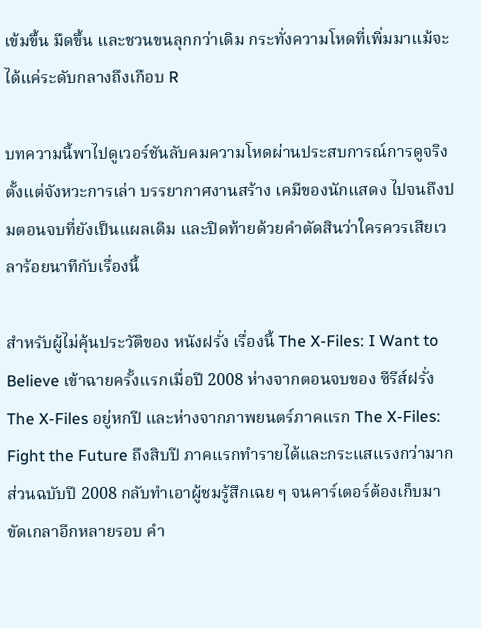เข้มขึ้น มืดขึ้น และชวนขนลุกกว่าเดิม กระทั่งความโหดที่เพิ่มมาแม้จะได้แค่ระดับกลางถึงเกือบ R

บทความนี้พาไปดูเวอร์ชันลับคมความโหดผ่านประสบการณ์การดูจริง ตั้งแต่จังหวะการเล่า บรรยากาศงานสร้าง เคมีของนักแสดง ไปจนถึงปมตอนจบที่ยังเป็นแผลเดิม และปิดท้ายด้วยคำตัดสินว่าใครควรเสียเวลาร้อยนาทีกับเรื่องนี้

สำหรับผู้ไม่คุ้นประวัติของ หนังฝรั่ง เรื่องนี้ The X-Files: I Want to Believe เข้าฉายครั้งแรกเมื่อปี 2008 ห่างจากตอนจบของ ซีรีส์ฝรั่ง The X-Files อยู่หกปี และห่างจากภาพยนตร์ภาคแรก The X-Files: Fight the Future ถึงสิบปี ภาคแรกทำรายได้และกระแสแรงกว่ามาก ส่วนฉบับปี 2008 กลับทำเอาผู้ชมรู้สึกเฉย ๆ จนคาร์เตอร์ต้องเก็บมาขัดเกลาอีกหลายรอบ คำ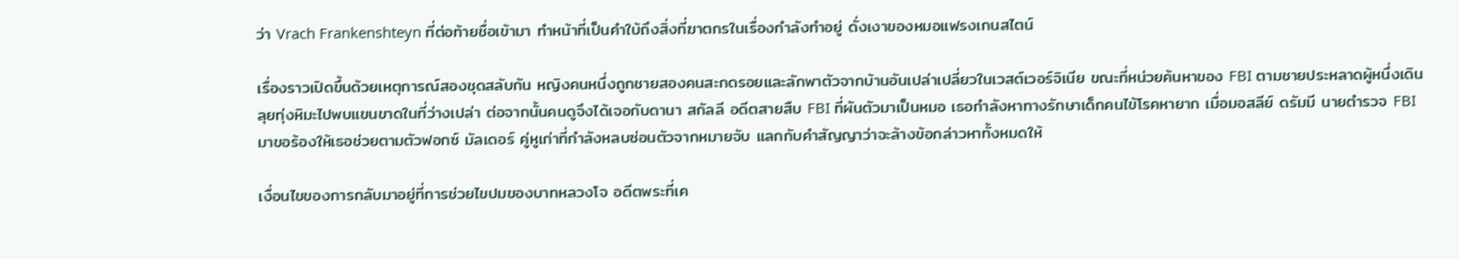ว่า Vrach Frankenshteyn ที่ต่อท้ายชื่อเข้ามา ทำหน้าที่เป็นคำใบ้ถึงสิ่งที่ฆาตกรในเรื่องกำลังทำอยู่ ดั่งเงาของหมอแฟรงเกนสไตน์

เรื่องราวเปิดขึ้นด้วยเหตุการณ์สองชุดสลับกัน หญิงคนหนึ่งถูกชายสองคนสะกดรอยและลักพาตัวจากบ้านอันเปล่าเปลี่ยวในเวสต์เวอร์จิเนีย ขณะที่หน่วยค้นหาของ FBI ตามชายประหลาดผู้หนึ่งเดินลุยทุ่งหิมะไปพบแขนขาดในที่ว่างเปล่า ต่อจากนั้นคนดูจึงได้เจอกับดานา สกัลลี อดีตสายสืบ FBI ที่ผันตัวมาเป็นหมอ เธอกำลังหาทางรักษาเด็กคนไข้โรคหายาก เมื่อมอสลีย์ ดรัมมี นายตำรวจ FBI มาขอร้องให้เธอช่วยตามตัวฟอกซ์ มัลเดอร์ คู่หูเก่าที่กำลังหลบซ่อนตัวจากหมายจับ แลกกับคำสัญญาว่าจะล้างข้อกล่าวหาทั้งหมดให้

เงื่อนไขของการกลับมาอยู่ที่การช่วยไขปมของบาทหลวงโจ อดีตพระที่เค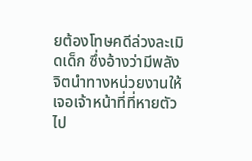ยต้องโทษคดีล่วงละเมิดเด็ก ซึ่งอ้างว่ามีพลังจิตนำทางหน่วยงานให้เจอเจ้าหน้าที่ที่หายตัวไป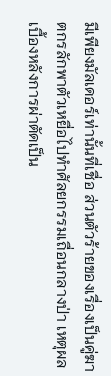มีเพียงมัลเดอร์เท่านั้นที่เชื่อ ส่วนตัวร้ายของเรื่องเป็นคู่ฆาตกรลักพาตัวเหยื่อไปทำศัลยกรรมเถื่อนกลางป่า เหตุผลเบื้องหลังการผ่าตัดเป็น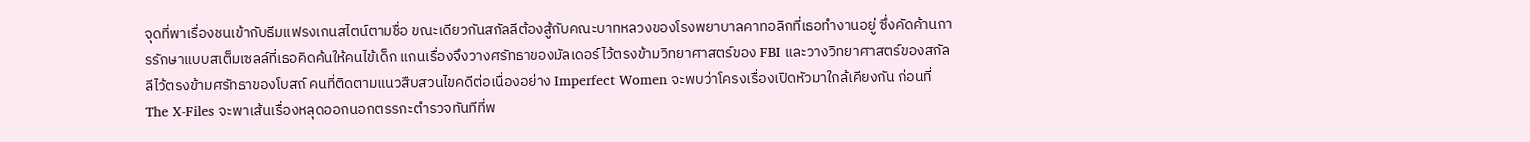จุดที่พาเรื่องชนเข้ากับธีมแฟรงเกนสไตน์ตามชื่อ ขณะเดียวกันสกัลลีต้องสู้กับคณะบาทหลวงของโรงพยาบาลคาทอลิกที่เธอทำงานอยู่ ซึ่งคัดค้านการรักษาแบบสเต็มเซลล์ที่เธอคิดค้นให้คนไข้เด็ก แกนเรื่องจึงวางศรัทธาของมัลเดอร์ไว้ตรงข้ามวิทยาศาสตร์ของ FBI และวางวิทยาศาสตร์ของสกัลลีไว้ตรงข้ามศรัทธาของโบสถ์ คนที่ติดตามแนวสืบสวนไขคดีต่อเนื่องอย่าง Imperfect Women จะพบว่าโครงเรื่องเปิดหัวมาใกล้เคียงกัน ก่อนที่ The X-Files จะพาเส้นเรื่องหลุดออกนอกตรรกะตำรวจทันทีที่พ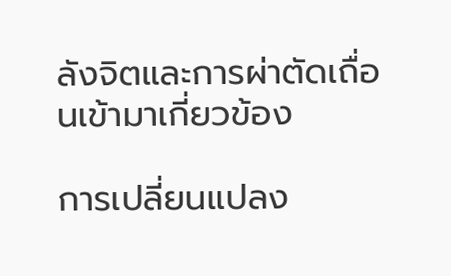ลังจิตและการผ่าตัดเถื่อนเข้ามาเกี่ยวข้อง

การเปลี่ยนแปลง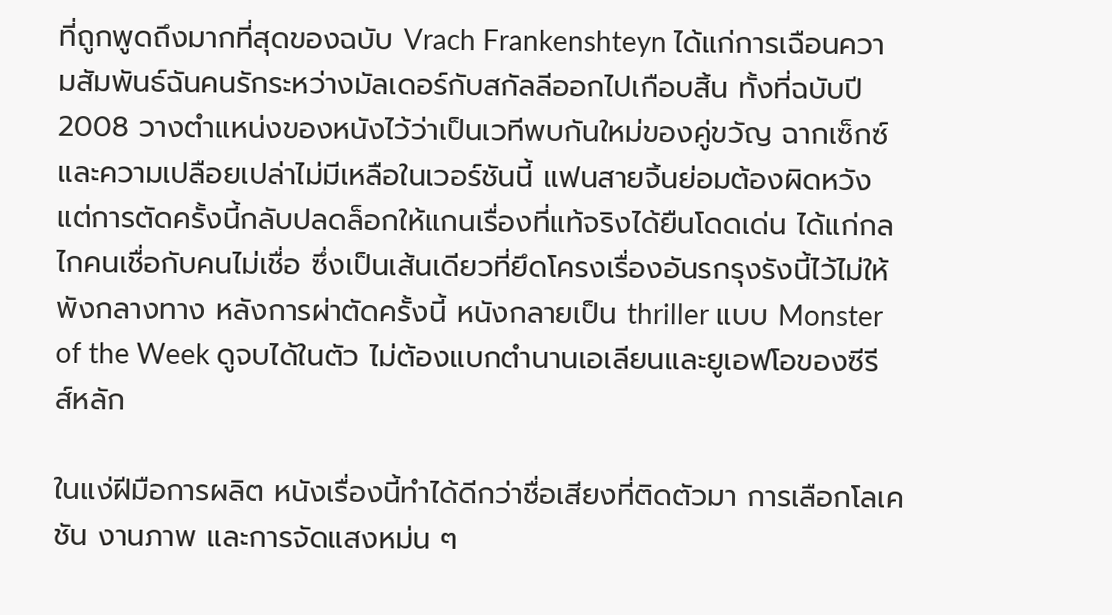ที่ถูกพูดถึงมากที่สุดของฉบับ Vrach Frankenshteyn ได้แก่การเฉือนความสัมพันธ์ฉันคนรักระหว่างมัลเดอร์กับสกัลลีออกไปเกือบสิ้น ทั้งที่ฉบับปี 2008 วางตำแหน่งของหนังไว้ว่าเป็นเวทีพบกันใหม่ของคู่ขวัญ ฉากเซ็กซ์และความเปลือยเปล่าไม่มีเหลือในเวอร์ชันนี้ แฟนสายจิ้นย่อมต้องผิดหวัง แต่การตัดครั้งนี้กลับปลดล็อกให้แกนเรื่องที่แท้จริงได้ยืนโดดเด่น ได้แก่กลไกคนเชื่อกับคนไม่เชื่อ ซึ่งเป็นเส้นเดียวที่ยึดโครงเรื่องอันรกรุงรังนี้ไว้ไม่ให้พังกลางทาง หลังการผ่าตัดครั้งนี้ หนังกลายเป็น thriller แบบ Monster of the Week ดูจบได้ในตัว ไม่ต้องแบกตำนานเอเลียนและยูเอฟโอของซีรีส์หลัก

ในแง่ฝีมือการผลิต หนังเรื่องนี้ทำได้ดีกว่าชื่อเสียงที่ติดตัวมา การเลือกโลเคชัน งานภาพ และการจัดแสงหม่น ๆ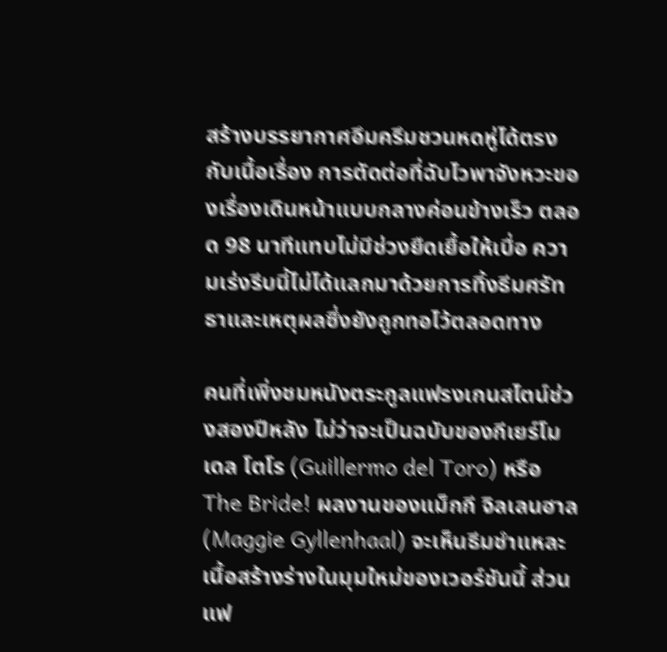สร้างบรรยากาศอึมครึมชวนหดหู่ได้ตรงกับเนื้อเรื่อง การตัดต่อที่ฉับไวพาจังหวะของเรื่องเดินหน้าแบบกลางค่อนข้างเร็ว ตลอด 98 นาทีแทบไม่มีช่วงยืดเยื้อให้เบื่อ ความเร่งรีบนี้ไม่ได้แลกมาด้วยการทิ้งธีมศรัทธาและเหตุผลซึ่งยังถูกทอไว้ตลอดทาง

คนที่เพิ่งชมหนังตระกูลแฟรงเกนสไตน์ช่วงสองปีหลัง ไม่ว่าจะเป็นฉบับของกีเยร์โม เดล โตโร (Guillermo del Toro) หรือ The Bride! ผลงานของแม็กกี จิลเลนฮาล (Maggie Gyllenhaal) จะเห็นธีมชำแหละเนื้อสร้างร่างในมุมใหม่ของเวอร์ชันนี้ ส่วนแฟ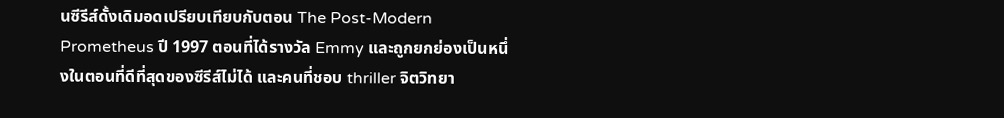นซีรีส์ดั้งเดิมอดเปรียบเทียบกับตอน The Post-Modern Prometheus ปี 1997 ตอนที่ได้รางวัล Emmy และถูกยกย่องเป็นหนึ่งในตอนที่ดีที่สุดของซีรีส์ไม่ได้ และคนที่ชอบ thriller จิตวิทยา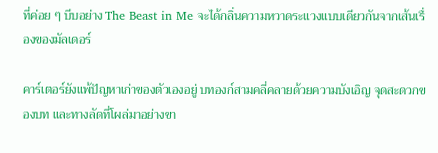ที่ค่อย ๆ บีบอย่าง The Beast in Me จะได้กลิ่นความหวาดระแวงแบบเดียวกันจากเส้นเรื่องของมัลเดอร์

คาร์เตอร์ยังแพ้ปัญหาเก่าของตัวเองอยู่ บทองก์สามคลี่คลายด้วยความบังเอิญ จุดสะดวกของบท และทางลัดที่โผล่มาอย่างขา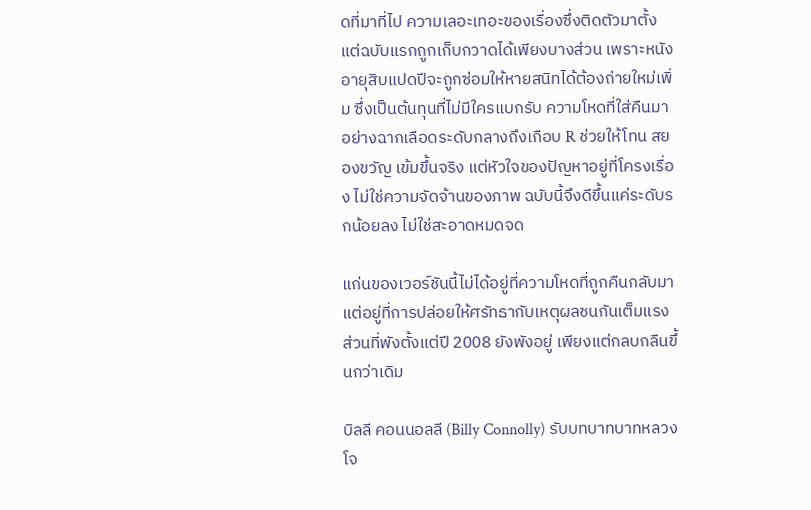ดที่มาที่ไป ความเลอะเทอะของเรื่องซึ่งติดตัวมาตั้งแต่ฉบับแรกถูกเก็บกวาดได้เพียงบางส่วน เพราะหนังอายุสิบแปดปีจะถูกซ่อมให้หายสนิทได้ต้องถ่ายใหม่เพิ่ม ซึ่งเป็นต้นทุนที่ไม่มีใครแบกรับ ความโหดที่ใส่คืนมาอย่างฉากเลือดระดับกลางถึงเกือบ R ช่วยให้โทน สยองขวัญ เข้มขึ้นจริง แต่หัวใจของปัญหาอยู่ที่โครงเรื่อง ไม่ใช่ความจัดจ้านของภาพ ฉบับนี้จึงดีขึ้นแค่ระดับรกน้อยลง ไม่ใช่สะอาดหมดจด

แก่นของเวอร์ชันนี้ไม่ได้อยู่ที่ความโหดที่ถูกคืนกลับมา แต่อยู่ที่การปล่อยให้ศรัทธากับเหตุผลชนกันเต็มแรง ส่วนที่พังตั้งแต่ปี 2008 ยังพังอยู่ เพียงแต่กลบกลืนขึ้นกว่าเดิม

บิลลี คอนนอลลี (Billy Connolly) รับบทบาทบาทหลวงโจ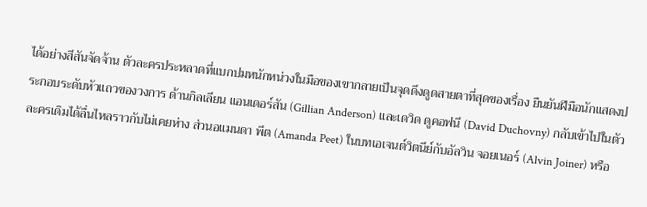ได้อย่างสีสันจัดจ้าน ตัวละครประหลาดที่แบกปมหนักหน่วงในมือของเขากลายเป็นจุดดึงดูดสายตาที่สุดของเรื่อง ยืนยันฝีมือนักแสดงประกอบระดับหัวแถวของวงการ ด้านกิลเลียน แอนเดอร์สัน (Gillian Anderson) และเดวิด ดูคอฟนี (David Duchovny) กลับเข้าไปในตัวละครเดิมได้ลื่นไหลราวกับไม่เคยห่าง ส่วนอแมนดา พีต (Amanda Peet) ในบทเอเจนต์วิตนีย์กับอัลวิน จอยเนอร์ (Alvin Joiner) หรือ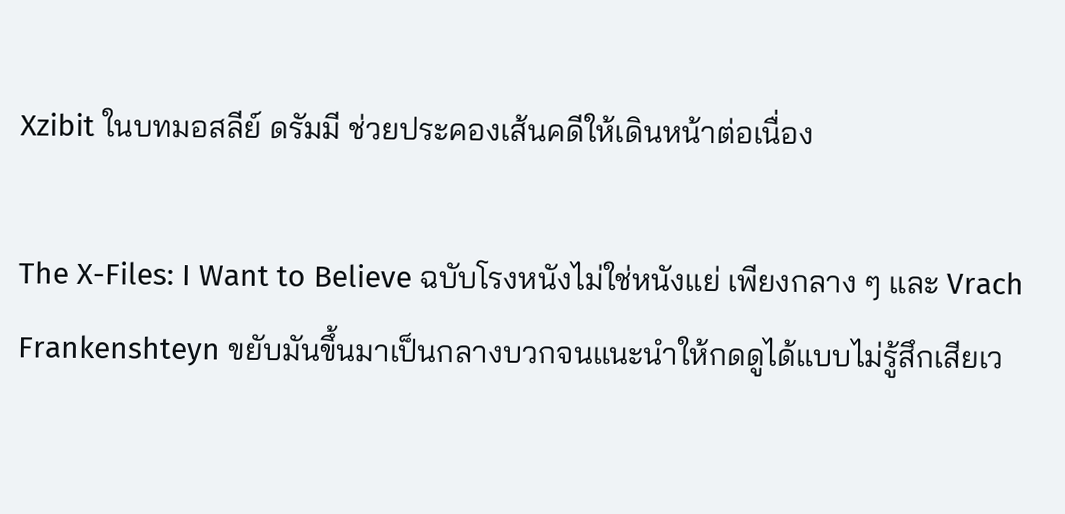Xzibit ในบทมอสลีย์ ดรัมมี ช่วยประคองเส้นคดีให้เดินหน้าต่อเนื่อง

The X-Files: I Want to Believe ฉบับโรงหนังไม่ใช่หนังแย่ เพียงกลาง ๆ และ Vrach Frankenshteyn ขยับมันขึ้นมาเป็นกลางบวกจนแนะนำให้กดดูได้แบบไม่รู้สึกเสียเว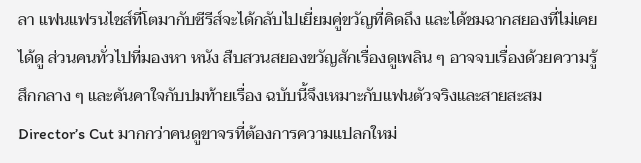ลา แฟนแฟรนไชส์ที่โตมากับซีรีส์จะได้กลับไปเยี่ยมคู่ขวัญที่คิดถึง และได้ชมฉากสยองที่ไม่เคยได้ดู ส่วนคนทั่วไปที่มองหา หนัง สืบสวนสยองขวัญสักเรื่องดูเพลิน ๆ อาจจบเรื่องด้วยความรู้สึกกลาง ๆ และคันคาใจกับปมท้ายเรื่อง ฉบับนี้จึงเหมาะกับแฟนตัวจริงและสายสะสม Director’s Cut มากกว่าคนดูขาจรที่ต้องการความแปลกใหม่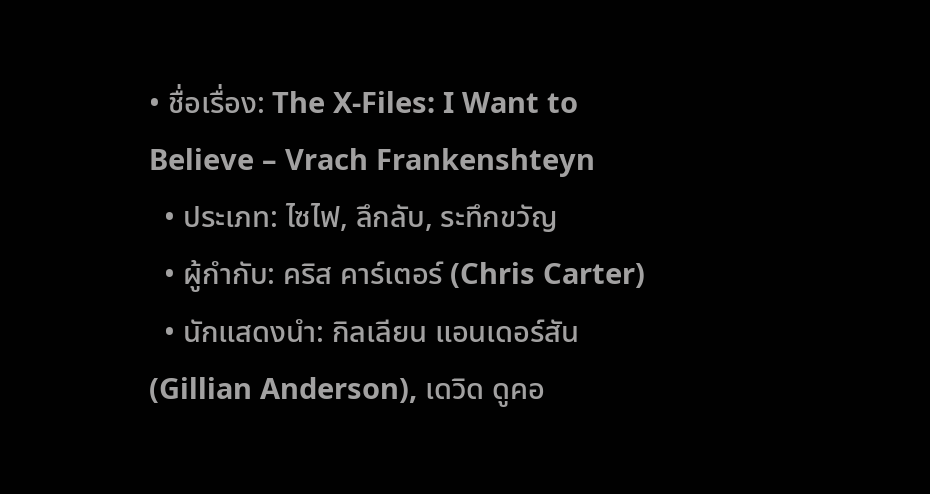• ชื่อเรื่อง: The X-Files: I Want to Believe – Vrach Frankenshteyn
  • ประเภท: ไซไฟ, ลึกลับ, ระทึกขวัญ
  • ผู้กำกับ: คริส คาร์เตอร์ (Chris Carter)
  • นักแสดงนำ: กิลเลียน แอนเดอร์สัน (Gillian Anderson), เดวิด ดูคอ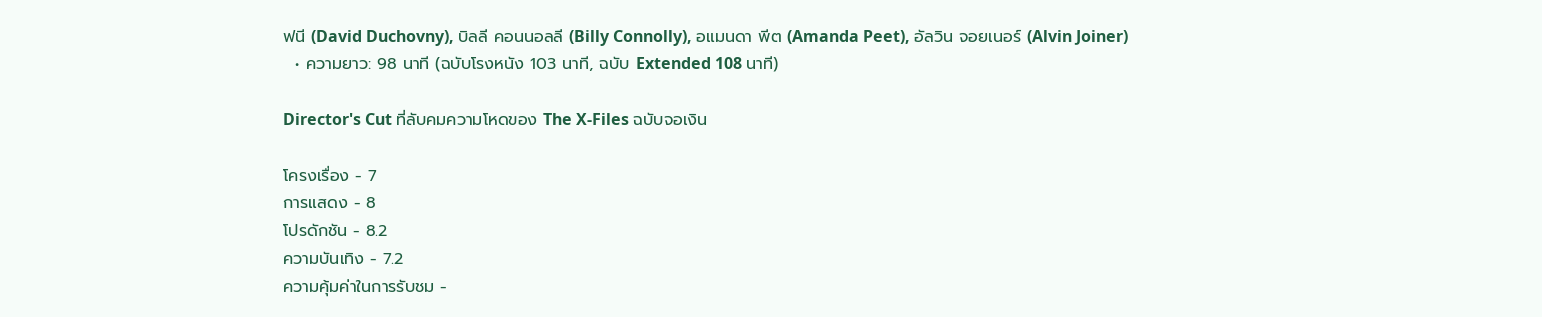ฟนี (David Duchovny), บิลลี คอนนอลลี (Billy Connolly), อแมนดา พีต (Amanda Peet), อัลวิน จอยเนอร์ (Alvin Joiner)
  • ความยาว: 98 นาที (ฉบับโรงหนัง 103 นาที, ฉบับ Extended 108 นาที)

Director's Cut ที่ลับคมความโหดของ The X-Files ฉบับจอเงิน

โครงเรื่อง - 7
การแสดง - 8
โปรดักชัน - 8.2
ความบันเทิง - 7.2
ความคุ้มค่าในการรับชม -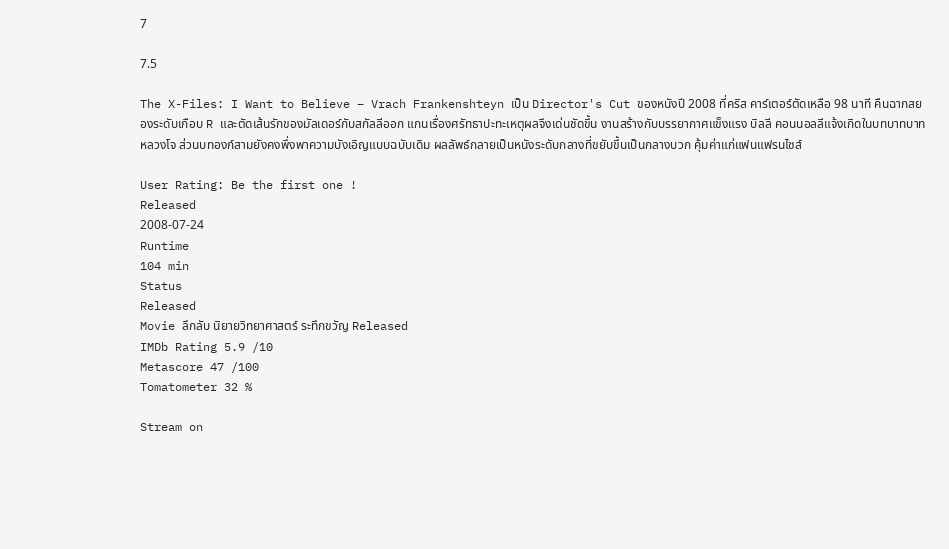7

7.5

The X-Files: I Want to Believe – Vrach Frankenshteyn เป็น Director's Cut ของหนังปี 2008 ที่คริส คาร์เตอร์ตัดเหลือ 98 นาที คืนฉากสยองระดับเกือบ R และตัดเส้นรักของมัลเดอร์กับสกัลลีออก แกนเรื่องศรัทธาปะทะเหตุผลจึงเด่นชัดขึ้น งานสร้างกับบรรยากาศแข็งแรง บิลลี คอนนอลลีแจ้งเกิดในบทบาทบาทหลวงโจ ส่วนบทองก์สามยังคงพึ่งพาความบังเอิญแบบฉบับเดิม ผลลัพธ์กลายเป็นหนังระดับกลางที่ขยับขึ้นเป็นกลางบวก คุ้มค่าแก่แฟนแฟรนไชส์

User Rating: Be the first one !
Released
2008-07-24
Runtime
104 min
Status
Released
Movie ลึกลับ นิยายวิทยาศาสตร์ ระทึกขวัญ Released
IMDb Rating 5.9 /10
Metascore 47 /100
Tomatometer 32 %

Stream on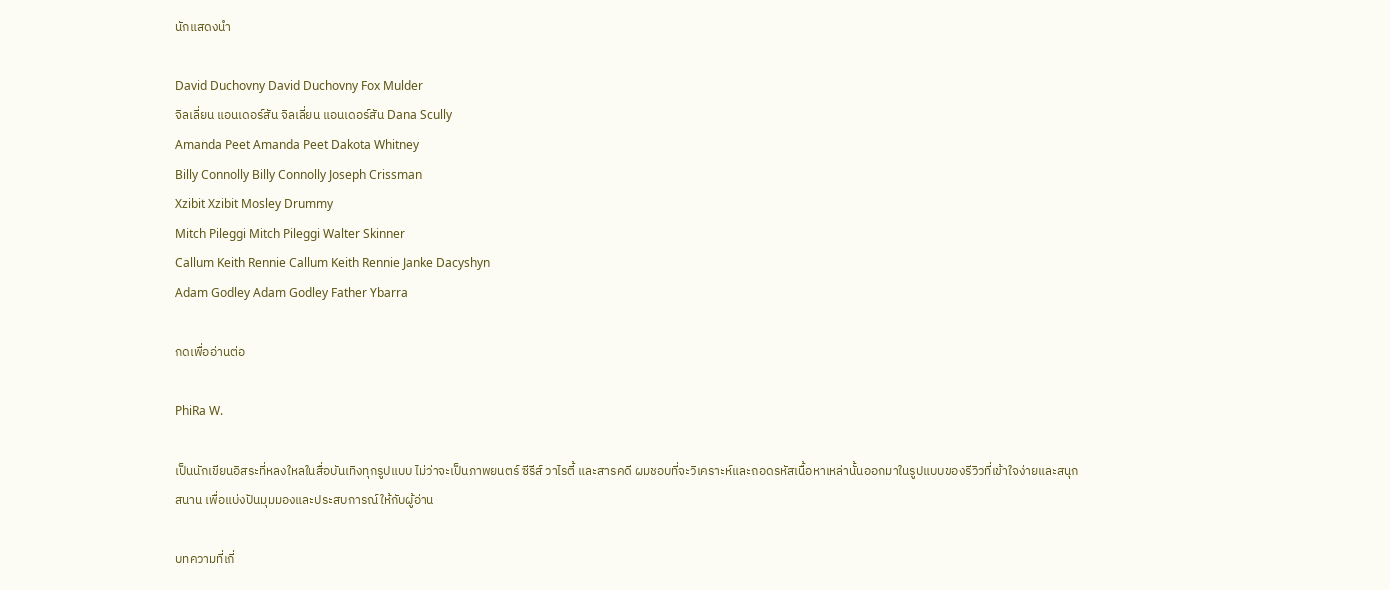นักแสดงนำ

David Duchovny David Duchovny Fox Mulder
จิลเลี่ยน แอนเดอร์สัน จิลเลี่ยน แอนเดอร์สัน Dana Scully
Amanda Peet Amanda Peet Dakota Whitney
Billy Connolly Billy Connolly Joseph Crissman
Xzibit Xzibit Mosley Drummy
Mitch Pileggi Mitch Pileggi Walter Skinner
Callum Keith Rennie Callum Keith Rennie Janke Dacyshyn
Adam Godley Adam Godley Father Ybarra

กดเพื่ออ่านต่อ

PhiRa W.

เป็นนักเขียนอิสระที่หลงใหลในสื่อบันเทิงทุกรูปแบบ ไม่ว่าจะเป็นภาพยนตร์ ซีรีส์ วาไรตี้ และสารคดี ผมชอบที่จะวิเคราะห์และถอดรหัสเนื้อหาเหล่านั้นออกมาในรูปแบบของรีวิวที่เข้าใจง่ายและสนุกสนาน เพื่อแบ่งปันมุมมองและประสบการณ์ให้กับผู้อ่าน

บทความที่เกี่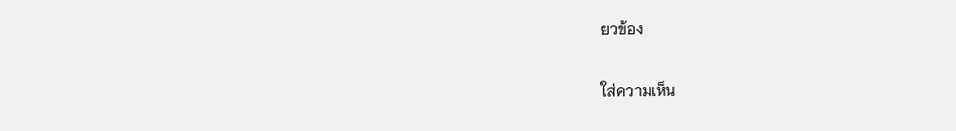ยวข้อง

ใส่ความเห็น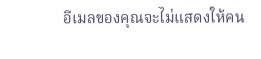อีเมลของคุณจะไม่แสดงให้คน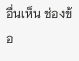อื่นเห็น ช่องข้อ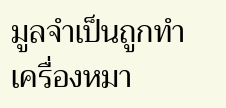มูลจำเป็นถูกทำเครื่องหมา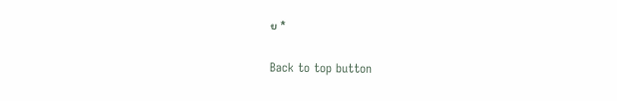ย *

Back to top button